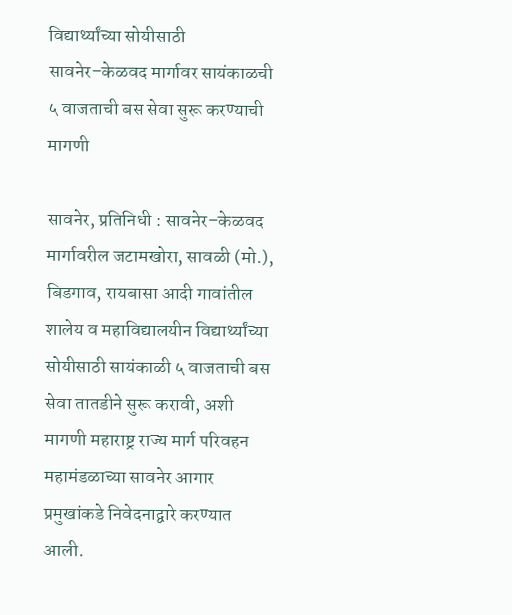विद्यार्थ्यांच्या सोयीसाठी सावनेर–केळवद मार्गावर सायंकाळची ५ वाजताची बस सेवा सुरू करण्याची मागणी

सावनेर, प्रतिनिधी : सावनेर–केळवद मार्गावरील जटामखोरा, सावळी (मो.), बिडगाव, रायबासा आदी गावांतील शालेय व महाविद्यालयीन विद्यार्थ्यांच्या सोयीसाठी सायंकाळी ५ वाजताची बस सेवा तातडीने सुरू करावी, अशी मागणी महाराष्ट्र राज्य मार्ग परिवहन महामंडळाच्या सावनेर आगार प्रमुखांकडे निवेदनाद्वारे करण्यात आली.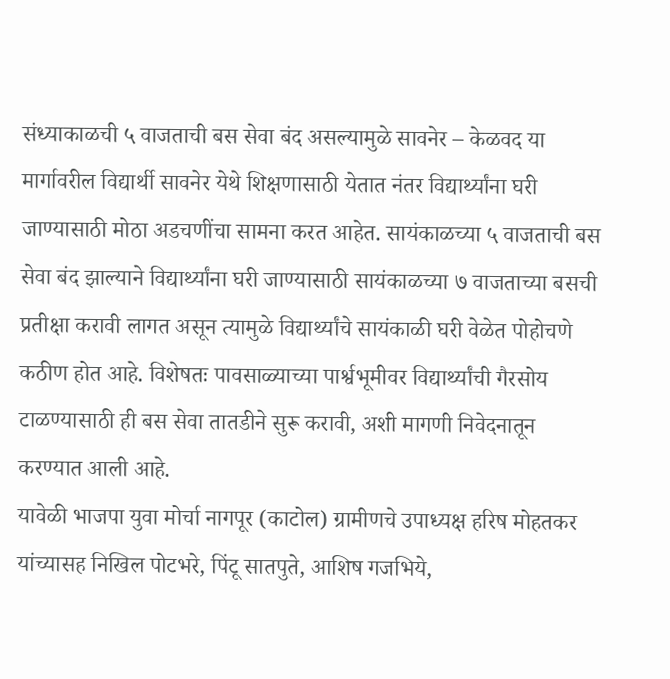संध्याकाळची ५ वाजताची बस सेवा बंद असल्यामुळे सावनेर – केळवद या मार्गावरील विद्यार्थी सावनेर येथे शिक्षणासाठी येतात नंतर विद्यार्थ्यांना घरी जाण्यासाठी मोठा अडचणींचा सामना करत आहेत. सायंकाळच्या ५ वाजताची बस सेवा बंद झाल्याने विद्यार्थ्यांना घरी जाण्यासाठी सायंकाळच्या ७ वाजताच्या बसची प्रतीक्षा करावी लागत असून त्यामुळे विद्यार्थ्यांचे सायंकाळी घरी वेळेत पोहोचणे कठीण होत आहे. विशेषतः पावसाळ्याच्या पार्श्वभूमीवर विद्यार्थ्यांची गैरसोय टाळण्यासाठी ही बस सेवा तातडीने सुरू करावी, अशी मागणी निवेदनातून करण्यात आली आहे.
यावेळी भाजपा युवा मोर्चा नागपूर (काटोल) ग्रामीणचे उपाध्यक्ष हरिष मोहतकर यांच्यासह निखिल पोटभरे, पिंटू सातपुते, आशिष गजभिये,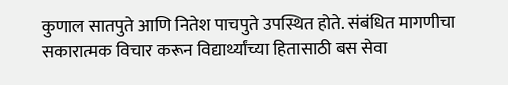कुणाल सातपुते आणि नितेश पाचपुते उपस्थित होते. संबंधित मागणीचा सकारात्मक विचार करून विद्यार्थ्यांच्या हितासाठी बस सेवा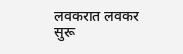लवकरात लवकर सुरू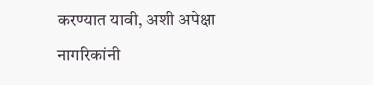करण्यात यावी, अशी अपेक्षा नागरिकांनी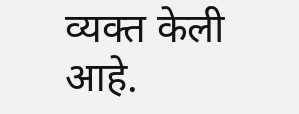व्यक्त केली आहे.